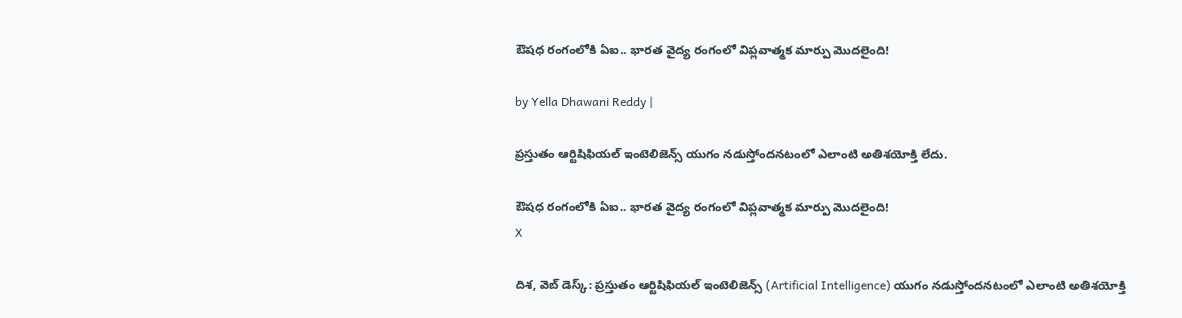ఔషధ రంగంలోకి ఏఐ.. భారత వైద్య రంగంలో విప్లవాత్మక మార్పు మొదలైంది!

by Yella Dhawani Reddy |

ప్రస్తుతం ఆర్టిషిఫియల్ ఇంటెలిజెన్స్ యుగం నడుస్తోందనటంలో ఎలాంటి అతిశయోక్తి లేదు.

ఔషధ రంగంలోకి ఏఐ.. భారత వైద్య రంగంలో విప్లవాత్మక మార్పు మొదలైంది!
X

దిశ, వెబ్ డెస్క్: ప్రస్తుతం ఆర్టిషిఫియల్ ఇంటెలిజెన్స్ (Artificial Intelligence) యుగం నడుస్తోందనటంలో ఎలాంటి అతిశయోక్తి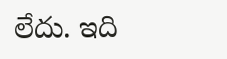లేదు. ఇది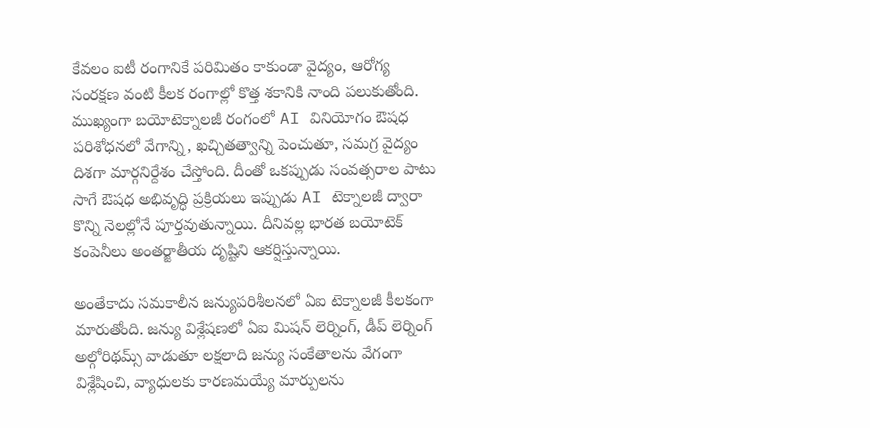కేవలం ఐటీ రంగానికే పరిమితం కాకుండా వైద్యం, ఆరోగ్య సంరక్షణ వంటి కీలక రంగాల్లో కొత్త శకానికి నాంది పలుకుతోంది. ముఖ్యంగా బయోటెక్నాలజీ రంగంలో AI వినియోగం ఔషధ పరిశోధనలో వేగాన్ని, ఖచ్చితత్వాన్ని పెంచుతూ, సమగ్ర వైద్యం దిశగా మార్గనిర్దేశం చేస్తోంది. దీంతో ఒకప్పుడు సంవత్సరాల పాటు సాగే ఔషధ అభివృద్ధి ప్రక్రియలు ఇప్పుడు AI టెక్నాలజీ ద్వారా కొన్ని నెలల్లోనే పూర్తవుతున్నాయి. దీనివల్ల భారత బయోటెక్ కంపెనీలు అంతర్జాతీయ దృష్టిని ఆకర్షిస్తున్నాయి.

అంతేకాదు సమకాలీన జన్యుపరిశీలనలో ఏఐ టెక్నాలజీ కీలకంగా మారుతోంది. జన్యు విశ్లేషణలో ఏఐ మిషన్ లెర్నింగ్, డీప్ లెర్నింగ్ అల్గోరిథమ్స్ వాడుతూ లక్షలాది జన్యు సంకేతాలను వేగంగా విశ్లేషించి, వ్యాధులకు కారణమయ్యే మార్పులను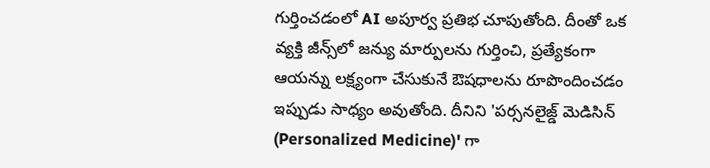గుర్తించడంలో AI అపూర్వ ప్రతిభ చూపుతోంది. దీంతో ఒక వ్యక్తి జీన్స్‌లో జన్యు మార్పులను గుర్తించి, ప్రత్యేకంగా ఆయన్ను లక్ష్యంగా చేసుకునే ఔషధాలను రూపొందించడం ఇప్పుడు సాధ్యం అవుతోంది. దీనిని 'పర్సనలైజ్డ్ మెడిసిన్ (Personalized Medicine)' గా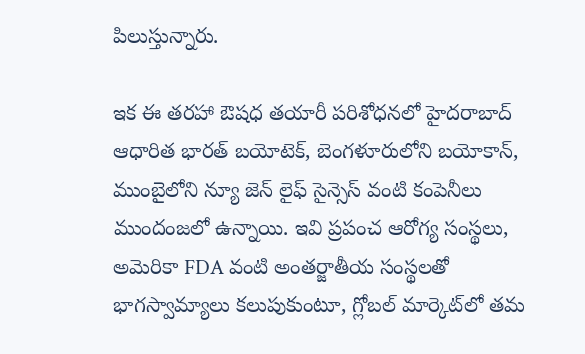పిలుస్తున్నారు.

ఇక ఈ తరహా ఔషధ తయారీ పరిశోధనలో హైదరాబాద్‌ ఆధారిత భారత్ బయోటెక్, బెంగళూరులోని బయోకాన్‌, ముంబైలోని న్యూ జెన్ లైఫ్ సైన్సెస్ వంటి కంపెనీలు ముందంజలో ఉన్నాయి. ఇవి ప్రపంచ ఆరోగ్య సంస్థలు, అమెరికా FDA వంటి అంతర్జాతీయ సంస్థలతో భాగస్వామ్యాలు కలుపుకుంటూ, గ్లోబల్ మార్కెట్‌లో తమ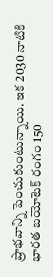ప్రాభవాన్ని పెంచుకుంటున్నాయి. ఇక 2030 నాటికి భారత బయోటెక్ రంగం 150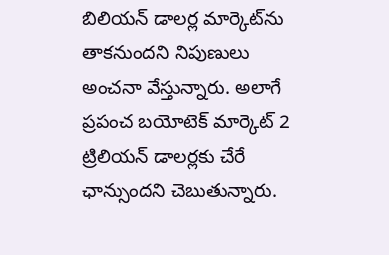బిలియన్ డాలర్ల మార్కెట్‌ను తాకనుందని నిపుణులు అంచనా వేస్తున్నారు. అలాగే ప్రపంచ బయోటెక్ మార్కెట్ 2 ట్రిలియన్ డాలర్లకు చేరే ఛాన్సుందని చెబుతున్నారు.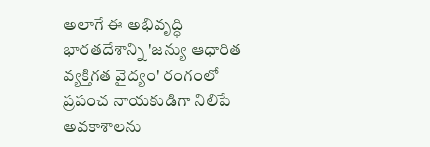అలాగే ఈ అభివృద్ధి భారతదేశాన్ని 'జన్యు ఆధారిత వ్యక్తిగత వైద్యం' రంగంలో ప్రపంచ నాయకుడిగా నిలిపే అవకాశాలను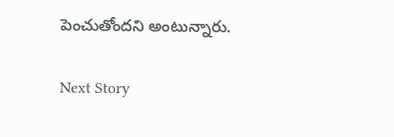పెంచుతోందని అంటున్నారు.

Next Story